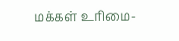மக்கள் உரிமை-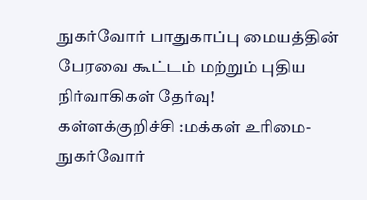நுகர்வோர் பாதுகாப்பு மையத்தின் பேரவை கூட்டம் மற்றும் புதிய நிர்வாகிகள் தேர்வு!
கள்ளக்குறிச்சி :மக்கள் உரிமை- நுகர்வோர்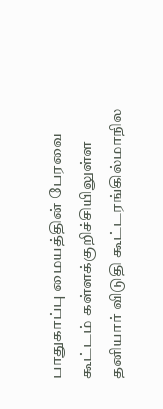பாதுகாப்பு மையத்தின் பேரவை கூட்டம் கள்ளக்குறிச்சியிலுள்ள தனியார் விடுதி கூட்டரங்கில்மாநில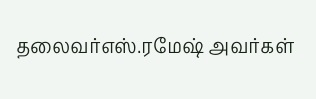தலைவர்எஸ்.ரமேஷ் அவர்கள்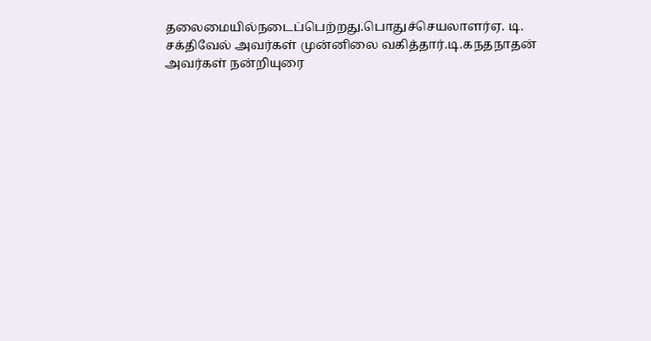தலைமையில்நடைப்பெற்றது.பொதுச்செயலாளர்ஏ. டி. சக்திவேல் அவர்கள் முன்னிலை வகித்தார்.டி.கநதநாதன் அவர்கள் நன்றியுரை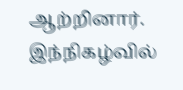ஆற்றினார். இந்நிகழ்வில்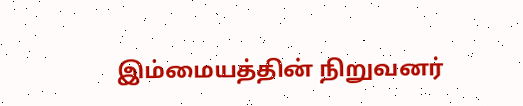இம்மையத்தின் நிறுவனர்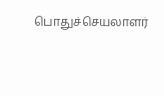பொதுச்செயலாளர்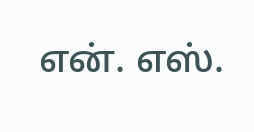என். எஸ்.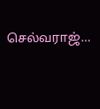செல்வராஜ்…